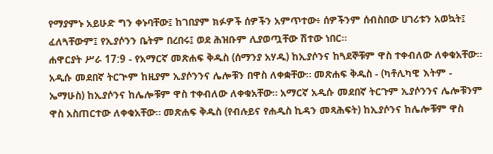የማያምኑ አይሁድ ግን ቀኑባቸው፤ ከገበያም ክፉዎች ሰዎችን አምጥተው፥ ሰዎችንም ሰብስበው ሀገሪቱን አወኳት፤ ፈለጓቸውም፤ የኢያሶንን ቤትም በረበሩ፤ ወደ ሕዝቡም ሊያወጧቸው ሽተው ነበር።
ሐዋርያት ሥራ 17:9 - የአማርኛ መጽሐፍ ቅዱስ (ሰማንያ አሃዱ) ከኢያሶንና ከጓደኞቹም ዋስ ተቀብለው ለቀቁአቸው። አዲሱ መደበኛ ትርጒም ከዚያም ኢያሶንንና ሌሎቹን በዋስ ለቀቋቸው። መጽሐፍ ቅዱስ - (ካቶሊካዊ እትም - ኤማሁስ) ከኢያሶንና ከሌሎቹም ዋስ ተቀብለው ለቀቁአቸው። አማርኛ አዲሱ መደበኛ ትርጉም ኢያሶንንና ሌሎቹንም ዋስ አስጠርተው ለቀቁአቸው። መጽሐፍ ቅዱስ (የብሉይና የሐዲስ ኪዳን መጻሕፍት) ከኢያሶንና ከሌሎቹም ዋስ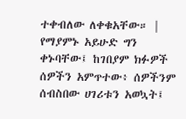ተቀብለው ለቀቁአቸው። |
የማያምኑ አይሁድ ግን ቀኑባቸው፤ ከገበያም ክፉዎች ሰዎችን አምጥተው፥ ሰዎችንም ሰብስበው ሀገሪቱን አወኳት፤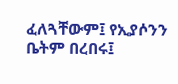ፈለጓቸውም፤ የኢያሶንን ቤትም በረበሩ፤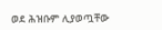ወደ ሕዝቡም ሊያወጧቸው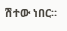ሽተው ነበር።